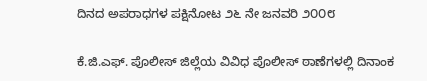ದಿನದ ಅಪರಾಧಗಳ ಪಕ್ಷಿನೋಟ ೨೬ ನೇ ಜನವರಿ ೨೦೦೮

ಕೆ.ಜಿ.ಎಫ್. ಪೊಲೀಸ್ ಜಿಲ್ಲೆಯ ವಿವಿಧ ಪೊಲೀಸ್ ಠಾಣೆಗಳಲ್ಲಿ ದಿನಾಂಕ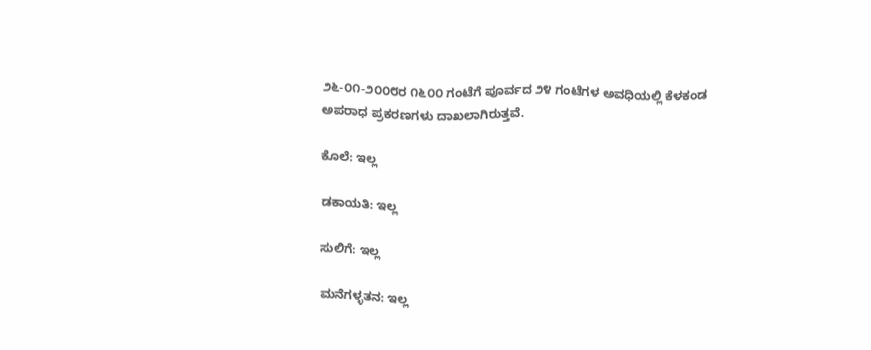೨೬-೦೧-೨೦೦೮ರ ೧೬೦೦ ಗಂಟೆಗೆ ಪೂರ್ವದ ೨೪ ಗಂಟೆಗಳ ಅವಧಿಯಲ್ಲಿ ಕೆಳಕಂಡ ಅಪರಾಧ ಪ್ರಕರಣಗಳು ದಾಖಲಾಗಿರುತ್ತವೆ.

ಕೊಲೆ: ಇಲ್ಲ

ಡಕಾಯತಿ: ಇಲ್ಲ

ಸುಲಿಗೆ: ಇಲ್ಲ

ಮನೆಗಳ್ಳತನ: ಇಲ್ಲ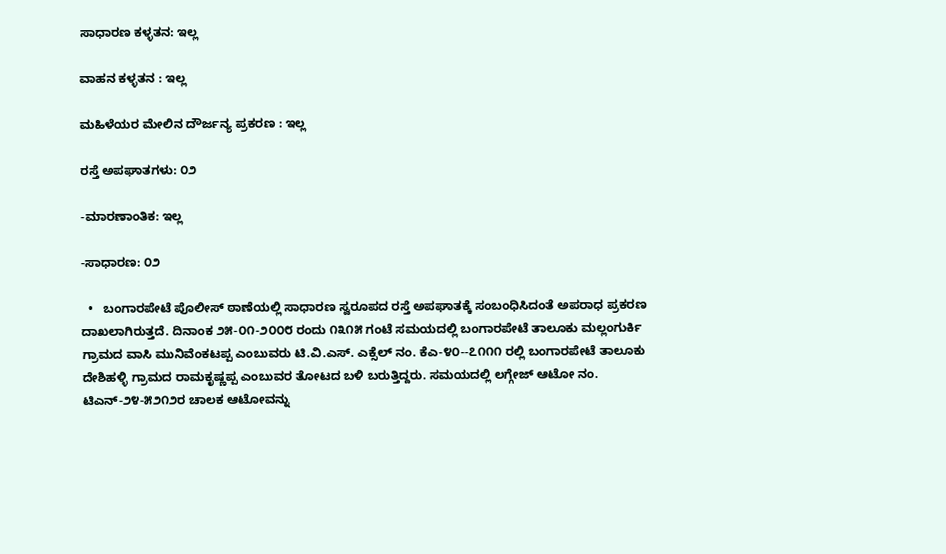ಸಾಧಾರಣ ಕಳ್ಳತನ: ಇಲ್ಲ

ವಾಹನ ಕಳ್ಳತನ : ಇಲ್ಲ

ಮಹಿಳೆಯರ ಮೇಲಿನ ದೌರ್ಜನ್ಯ ಪ್ರಕರಣ : ಇಲ್ಲ

ರಸ್ತೆ ಅಪಘಾತಗಳು: ೦೨

-ಮಾರಣಾಂತಿಕ: ಇಲ್ಲ

-ಸಾಧಾರಣ: ೦೨

  •   ಬಂಗಾರಪೇಟೆ ಪೊಲೀಸ್ ಠಾಣೆಯಲ್ಲಿ ಸಾಧಾರಣ ಸ್ವರೂಪದ ರಸ್ತೆ ಅಪಘಾತಕ್ಕೆ ಸಂಬಂಧಿಸಿದಂತೆ ಅಪರಾಧ ಪ್ರಕರಣ ದಾಖಲಾಗಿರುತ್ತದೆ. ದಿನಾಂಕ ೨೫-೦೧-೨೦೦೮ ರಂದು ೧೩೧೫ ಗಂಟೆ ಸಮಯದಲ್ಲಿ ಬಂಗಾರಪೇಟೆ ತಾಲೂಕು ಮಲ್ಲಂಗುರ್ಕಿ ಗ್ರಾಮದ ವಾಸಿ ಮುನಿವೆಂಕಟಪ್ಪ ಎಂಬುವರು ಟಿ.ವಿ.ಎಸ್. ಎಕ್ಸೆಲ್ ನಂ. ಕೆಎ-೪೦--೭೧೧೧ ರಲ್ಲಿ ಬಂಗಾರಪೇಟೆ ತಾಲೂಕು ದೇಶಿಹಳ್ಳಿ ಗ್ರಾಮದ ರಾಮಕೃಷ್ಣಪ್ಪ ಎಂಬುವರ ತೋಟದ ಬಳಿ ಬರುತ್ತಿದ್ದರು. ಸಮಯದಲ್ಲಿ ಲಗ್ಗೇಜ್ ಆಟೋ ನಂ. ಟಿಎನ್-೨೪-೫೨೧೨ರ ಚಾಲಕ ಆಟೋವನ್ನು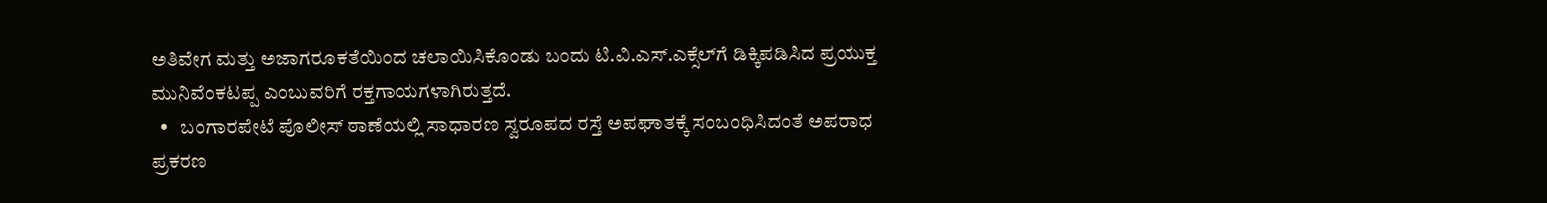ಅತಿವೇಗ ಮತ್ತು ಅಜಾಗರೂಕತೆಯಿಂದ ಚಲಾಯಿಸಿಕೊಂಡು ಬಂದು ಟಿ.ವಿ.ಎಸ್.ಎಕ್ಸೆಲ್‌ಗೆ ಡಿಕ್ಕಿಪಡಿಸಿದ ಪ್ರಯುಕ್ತ ಮುನಿವೆಂಕಟಪ್ಪ ಎಂಬುವರಿಗೆ ರಕ್ತಗಾಯಗಳಾಗಿರುತ್ತದೆ.
  •   ಬಂಗಾರಪೇಟೆ ಪೊಲೀಸ್ ಠಾಣೆಯಲ್ಲಿ ಸಾಧಾರಣ ಸ್ವರೂಪದ ರಸ್ತೆ ಅಪಘಾತಕ್ಕೆ ಸಂಬಂಧಿಸಿದಂತೆ ಅಪರಾಧ ಪ್ರಕರಣ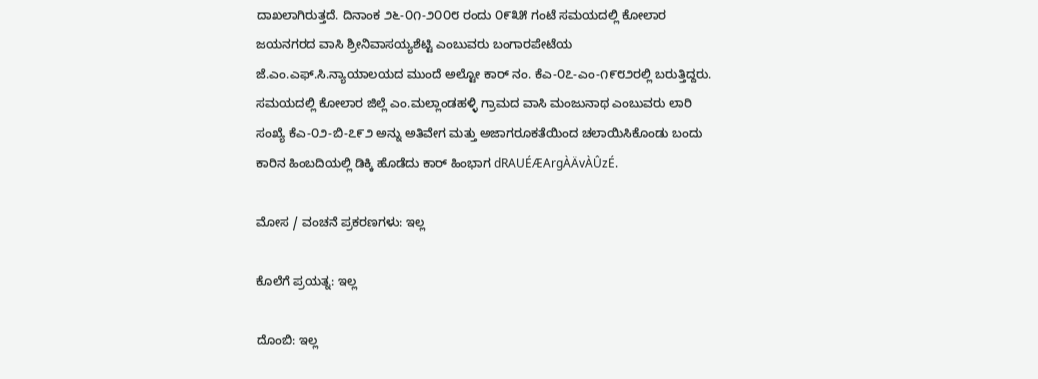ದಾಖಲಾಗಿರುತ್ತದೆ. ದಿನಾಂಕ ೨೬-೦೧-೨೦೦೮ ರಂದು ೦೯೩೫ ಗಂಟೆ ಸಮಯದಲ್ಲಿ ಕೋಲಾರ ಜಯನಗರದ ವಾಸಿ ಶ್ರೀನಿವಾಸಯ್ಯಶೆಟ್ಟಿ ಎಂಬುವರು ಬಂಗಾರಪೇಟೆಯ ಜೆ.ಎಂ.ಎಫ್.ಸಿ.ನ್ಯಾಯಾಲಯದ ಮುಂದೆ ಅಲ್ಟೋ ಕಾರ್ ನಂ. ಕೆಎ-೦೭-ಎಂ-೧೯೮೨ರಲ್ಲಿ ಬರುತ್ತಿದ್ದರು. ಸಮಯದಲ್ಲಿ ಕೋಲಾರ ಜಿಲ್ಲೆ ಎಂ.ಮಲ್ಲಾಂಡಹಳ್ಳಿ ಗ್ರಾಮದ ವಾಸಿ ಮಂಜುನಾಥ ಎಂಬುವರು ಲಾರಿ ಸಂಖ್ಯೆ ಕೆಎ-೦೨-ಬಿ-೭೯೨ ಅನ್ನು ಅತಿವೇಗ ಮತ್ತು ಅಜಾಗರೂಕತೆಯಿಂದ ಚಲಾಯಿಸಿಕೊಂಡು ಬಂದು ಕಾರಿನ ಹಿಂಬದಿಯಲ್ಲಿ ಡಿಕ್ಕಿ ಹೊಡೆದು ಕಾರ್ ಹಿಂಭಾಗ dRAUÉÆArgÀÄvÀÛzÉ.

ಮೋಸ / ವಂಚನೆ ಪ್ರಕರಣಗಳು: ಇಲ್ಲ

ಕೊಲೆಗೆ ಪ್ರಯತ್ನ: ಇಲ್ಲ

ದೊಂಬಿ: ಇಲ್ಲ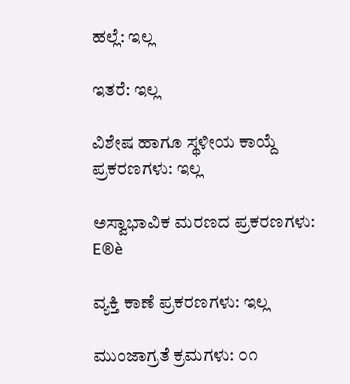ಹಲ್ಲೆ: ಇಲ್ಲ

ಇತರೆ: ಇಲ್ಲ

ವಿಶೇಷ ಹಾಗೂ ಸ್ಥಳೀಯ ಕಾಯ್ದೆ ಪ್ರಕರಣಗಳು: ಇಲ್ಲ

ಅಸ್ವಾಭಾವಿಕ ಮರಣದ ಪ್ರಕರಣಗಳು: E®è

ವ್ಯಕ್ತಿ ಕಾಣೆ ಪ್ರಕರಣಗಳು: ಇಲ್ಲ

ಮುಂಜಾಗ್ರತೆ ಕ್ರಮಗಳು: ೦೧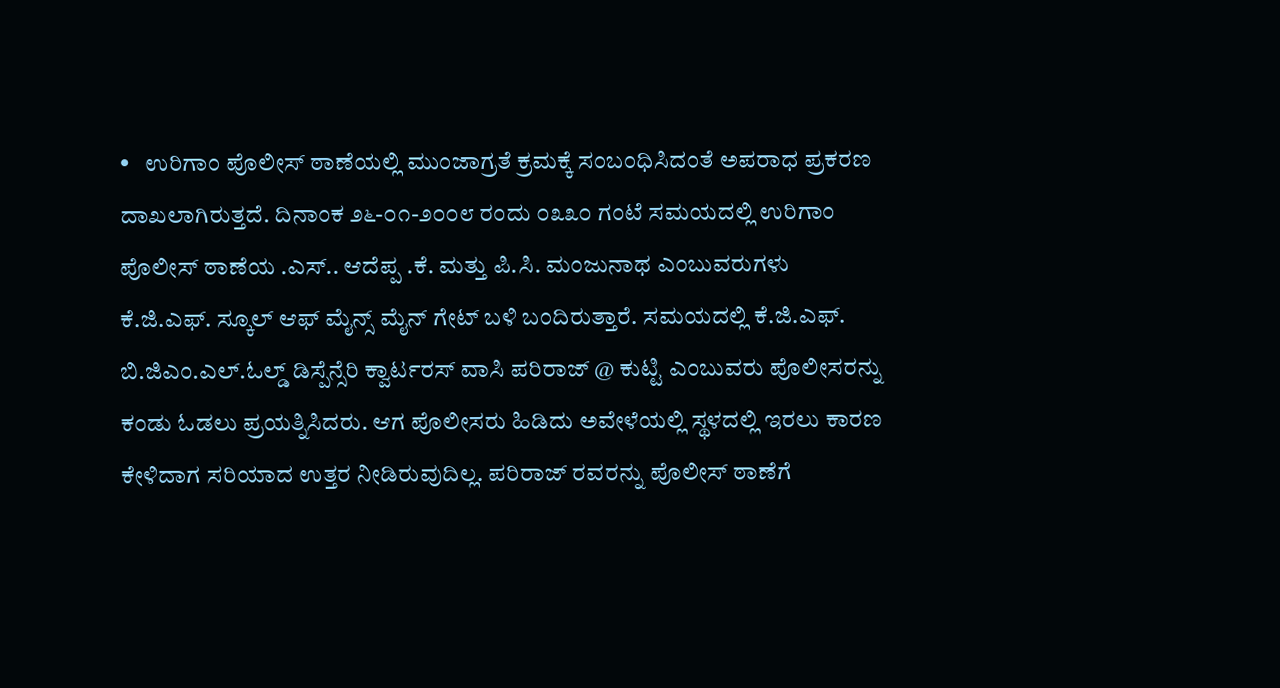•   ಉರಿಗಾಂ ಪೊಲೀಸ್ ಠಾಣೆಯಲ್ಲಿ ಮುಂಜಾಗ್ರತೆ ಕ್ರಮಕ್ಕೆ ಸಂಬಂಧಿಸಿದಂತೆ ಅಪರಾಧ ಪ್ರಕರಣ ದಾಖಲಾಗಿರುತ್ತದೆ. ದಿನಾಂಕ ೨೬-೦೧-೨೦೦೮ ರಂದು ೦೩೩೦ ಗಂಟೆ ಸಮಯದಲ್ಲಿ ಉರಿಗಾಂ ಪೊಲೀಸ್ ಠಾಣೆಯ .ಎಸ್.. ಆದೆಪ್ಪ .ಕೆ. ಮತ್ತು ಪಿ.ಸಿ. ಮಂಜುನಾಥ ಎಂಬುವರುಗಳು ಕೆ.ಜಿ.ಎಫ್. ಸ್ಕೂಲ್ ಆಫ್ ಮೈನ್ಸ್ ಮೈನ್ ಗೇಟ್ ಬಳಿ ಬಂದಿರುತ್ತಾರೆ. ಸಮಯದಲ್ಲಿ ಕೆ.ಜಿ.ಎಫ್. ಬಿ.ಜಿಎಂ.ಎಲ್.ಓಲ್ಡ್ ಡಿಸ್ಪೆನ್ಸೆರಿ ಕ್ವಾರ್ಟರಸ್ ವಾಸಿ ಪರಿರಾಜ್ @ ಕುಟ್ಟಿ ಎಂಬುವರು ಪೊಲೀಸರನ್ನು ಕಂಡು ಓಡಲು ಪ್ರಯತ್ನಿಸಿದರು. ಆಗ ಪೊಲೀಸರು ಹಿಡಿದು ಅವೇಳೆಯಲ್ಲಿ ಸ್ಥಳದಲ್ಲಿ ಇರಲು ಕಾರಣ ಕೇಳಿದಾಗ ಸರಿಯಾದ ಉತ್ತರ ನೀಡಿರುವುದಿಲ್ಲ. ಪರಿರಾಜ್ ರವರನ್ನು ಪೊಲೀಸ್ ಠಾಣೆಗೆ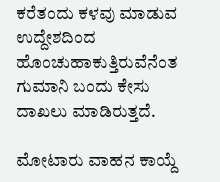ಕರೆತಂದು ಕಳವು ಮಾಡುವ ಉದ್ದೇಶದಿಂದ ಹೊಂಚುಹಾಕುತ್ತಿರುವೆನೆಂತ ಗುಮಾನಿ ಬಂದು ಕೇಸು ದಾಖಲು ಮಾಡಿರುತ್ತದೆ.

ಮೋಟಾರು ವಾಹನ ಕಾಯ್ದೆ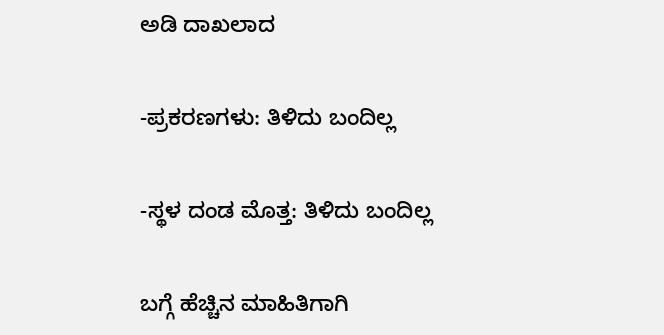ಅಡಿ ದಾಖಲಾದ

-ಪ್ರಕರಣಗಳು: ತಿಳಿದು ಬಂದಿಲ್ಲ

-ಸ್ಥಳ ದಂಡ ಮೊತ್ತ: ತಿಳಿದು ಬಂದಿಲ್ಲ

ಬಗ್ಗೆ ಹೆಚ್ಚಿನ ಮಾಹಿತಿಗಾಗಿ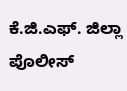ಕೆ.ಜಿ.ಎಫ್. ಜಿಲ್ಲಾ ಪೊಲೀಸ್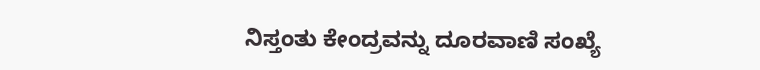ನಿಸ್ತಂತು ಕೇಂದ್ರವನ್ನು ದೂರವಾಣಿ ಸಂಖ್ಯೆ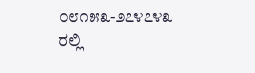೦೮೧೫೩-೨೭೪೭೪೩ ರಲ್ಲಿ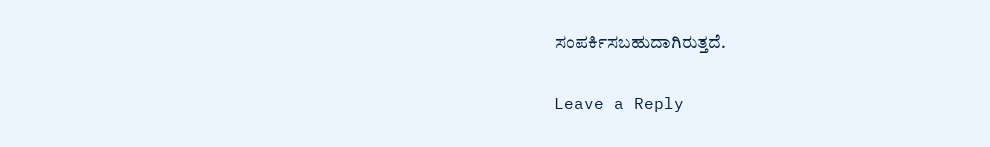ಸಂಪರ್ಕಿಸಬಹುದಾಗಿರುತ್ತದೆ.

Leave a Reply